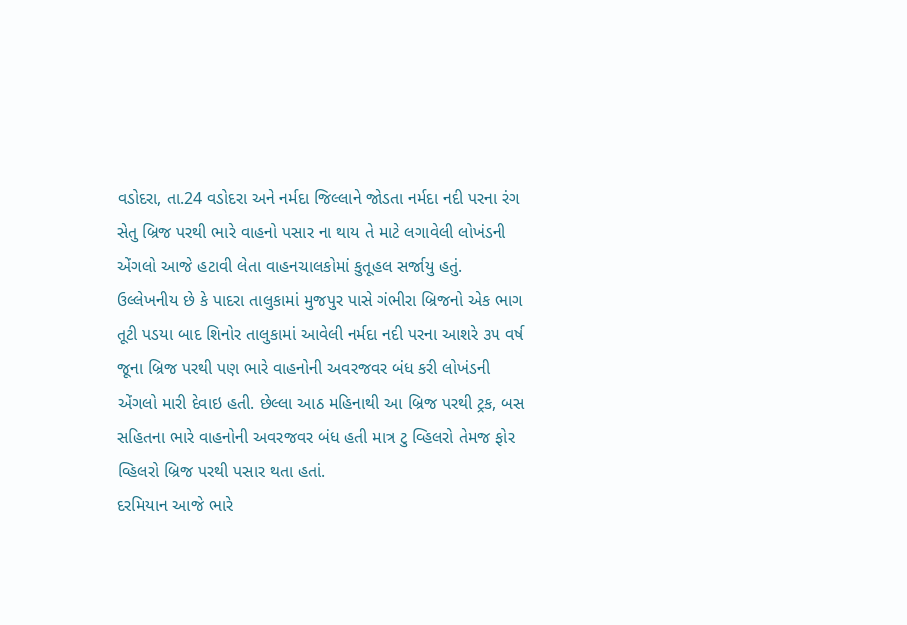વડોદરા, તા.24 વડોદરા અને નર્મદા જિલ્લાને જોડતા નર્મદા નદી પરના રંગ સેતુ બ્રિજ પરથી ભારે વાહનો પસાર ના થાય તે માટે લગાવેલી લોખંડની એંગલો આજે હટાવી લેતા વાહનચાલકોમાં કુતૂહલ સર્જાયુ હતું.
ઉલ્લેખનીય છે કે પાદરા તાલુકામાં મુજપુર પાસે ગંભીરા બ્રિજનો એક ભાગ તૂટી પડયા બાદ શિનોર તાલુકામાં આવેલી નર્મદા નદી પરના આશરે ૩૫ વર્ષ જૂના બ્રિજ પરથી પણ ભારે વાહનોની અવરજવર બંધ કરી લોખંડની એંગલો મારી દેવાઇ હતી. છેલ્લા આઠ મહિનાથી આ બ્રિજ પરથી ટ્રક, બસ સહિતના ભારે વાહનોની અવરજવર બંધ હતી માત્ર ટુ વ્હિલરો તેમજ ફોર વ્હિલરો બ્રિજ પરથી પસાર થતા હતાં.
દરમિયાન આજે ભારે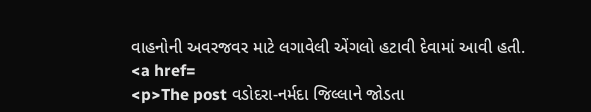વાહનોની અવરજવર માટે લગાવેલી એંગલો હટાવી દેવામાં આવી હતી.
<a href=
<p>The post વડોદરા-નર્મદા જિલ્લાને જોડતા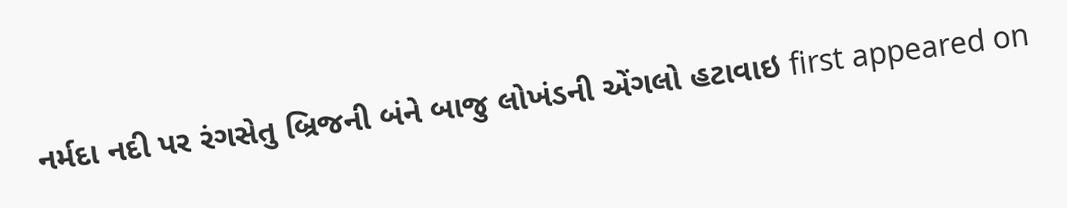નર્મદા નદી પર રંગસેતુ બ્રિજની બંને બાજુ લોખંડની એંગલો હટાવાઇ first appeared on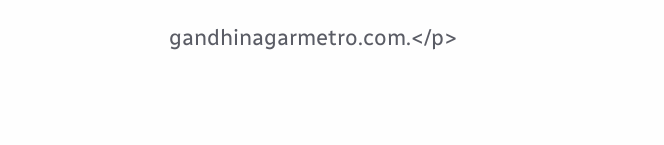gandhinagarmetro.com.</p>